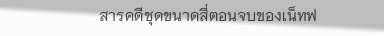สารคดีชุดขนาดสี่ตอนจบของเน็ทฟ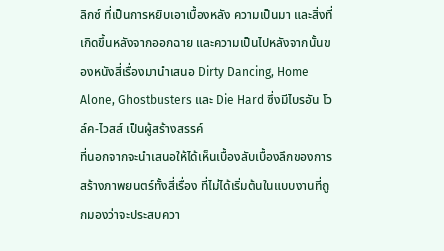ลิกซ์ ที่เป็นการหยิบเอาเบื้องหลัง ความเป็นมา และสิ่งที่เกิดขึ้นหลังจากออกฉาย และความเป็นไปหลังจากนั้นของหนังสี่เรื่องมานำเสนอ Dirty Dancing, Home Alone, Ghostbusters และ Die Hard ซึ่งมีไบรอัน โวล์ค-ไวสส์ เป็นผู้สร้างสรรค์
ที่นอกจากจะนำเสนอให้ได้เห็นเบื้องลับเบื้องลึกของการสร้างภาพยนตร์ทั้งสี่เรื่อง ที่ไม่ได้เริ่มต้นในแบบงานที่ถูกมองว่าจะประสบควา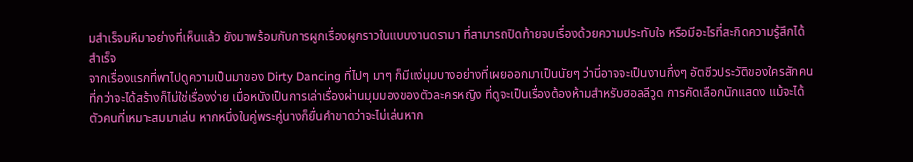มสำเร็จมหึมาอย่างที่เห็นแล้ว ยังมาพร้อมกับการผูกเรื่องผูกราวในแบบงานดรามา ที่สามารถปิดท้ายจบเรื่องด้วยความประทับใจ หรือมีอะไรที่สะกิดความรู้สึกได้สำเร็จ
จากเรื่องแรกที่พาไปดูความเป็นมาของ Dirty Dancing ที่ไปๆ มาๆ ก็มีแง่มุมบางอย่างที่เผยออกมาเป็นนัยๆ ว่านี่อาจจะเป็นงานกึ่งๆ อัตชีวประวัติของใครสักคน ที่กว่าจะได้สร้างก็ไม่ใช่เรื่องง่าย เมื่อหนังเป็นการเล่าเรื่องผ่านมุมมองของตัวละครหญิง ที่ดูจะเป็นเรื่องต้องห้ามสำหรับฮอลลีวูด การคัดเลือกนักแสดง แม้จะได้ตัวคนที่เหมาะสมมาเล่น หากหนึ่งในคู่พระคู่นางก็ยื่นคำขาดว่าจะไม่เล่นหาก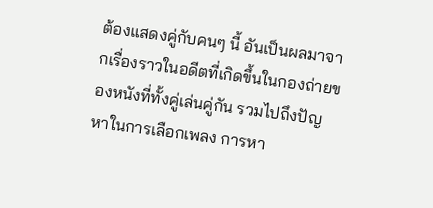ต้องแสดงคู่กับคนๆ นี้ อันเป็นผลมาจากเรื่องราวในอดีตที่เกิดขึ้นในกองถ่ายของหนังที่ทั้งคู่เล่นคู่กัน รวมไปถึงปัญหาในการเลือกเพลง การหา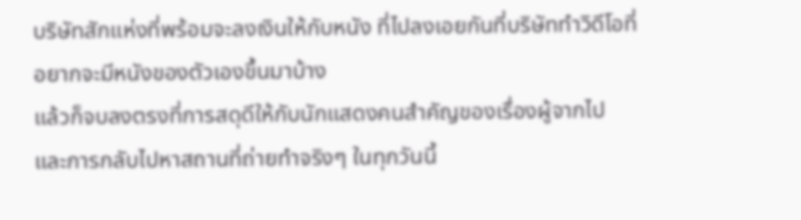บริษัทสักแห่งที่พร้อมจะลงเงินให้กับหนัง ที่ไปลงเอยกันที่บริษัททำวิดีโอที่อยากจะมีหนังของตัวเองขึ้นมาบ้าง
แล้วก็จบลงตรงที่การสดุดีให้กับนักแสดงคนสำคัญของเรื่องผู้จากไป และการกลับไปหาสถานที่ถ่ายทำจริงๆ ในทุกวันนี้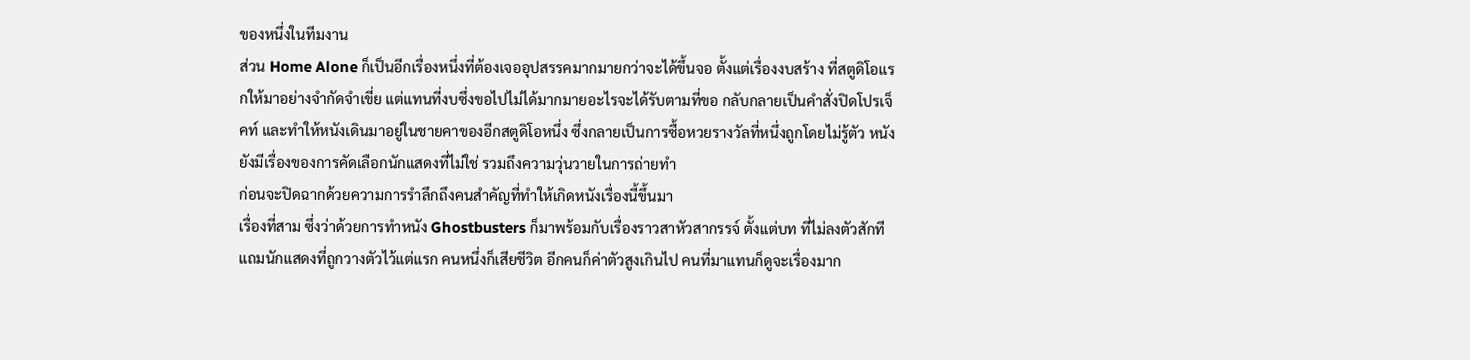ของหนึ่งในทีมงาน
ส่วน Home Alone ก็เป็นอีกเรื่องหนึ่งที่ต้องเจออุปสรรคมากมายกว่าจะได้ขึ้นจอ ตั้งแต่เรื่องงบสร้าง ที่สตูดิโอแรกให้มาอย่างจำกัดจำเขี่ย แต่แทนที่งบซึ่งขอไปไม่ได้มากมายอะไรจะได้รับตามที่ขอ กลับกลายเป็นคำสั่งปิดโปรเจ็คท์ และทำให้หนังเดินมาอยู่ในชายคาของอีกสตูดิโอหนึ่ง ซึ่งกลายเป็นการซื้อหวยรางวัลที่หนึ่งถูกโดยไม่รู้ตัว หนังยังมีเรื่องของการคัดเลือกนักแสดงที่ไม่ใช่ รวมถึงความวุ่นวายในการถ่ายทำ
ก่อนจะปิดฉากด้วยความการรำลึกถึงคนสำคัญที่ทำให้เกิดหนังเรื่องนี้ขึ้นมา
เรื่องที่สาม ซึ่งว่าด้วยการทำหนัง Ghostbusters ก็มาพร้อมกับเรื่องราวสาหัวสากรรจ์ ตั้งแต่บท ที่ไม่ลงตัวสักทีแถมนักแสดงที่ถูกวางตัวไว้แต่แรก คนหนึ่งก็เสียชีวิต อีกคนก็ค่าตัวสูงเกินไป คนที่มาแทนก็ดูจะเรื่องมาก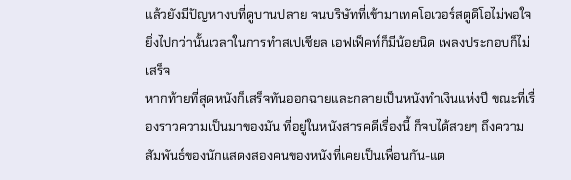แล้วยังมีปัญหางบที่ดูบานปลาย จนบริษัทที่เข้ามาเทคโอเวอร์สตูดิโอไม่พอใจ ยิ่งไปกว่านั้นเวลาในการทำสเปเชียล เอฟเฟ็คท์ก็มีน้อยนิด เพลงประกอบก็ไม่เสร็จ
หากท้ายที่สุดหนังก็เสร็จทันออกฉายและกลายเป็นหนังทำเงินแห่งปี ขณะที่เรื่องราวความเป็นมาของมัน ที่อยู่ในหนังสารคดีเรื่องนี้ ก็จบได้สวยๆ ถึงความสัมพันธ์ของนักแสดงสองคนของหนังที่เคยเป็นเพื่อนกัน-แต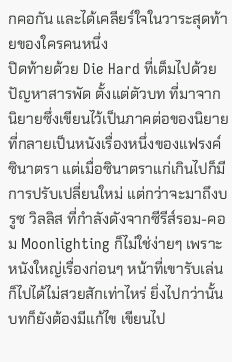กคอกัน และได้เคลียร์ใจในวาระสุดท้ายของใครคนหนึ่ง
ปิดท้ายด้วย Die Hard ที่เต็มไปด้วยปัญหาสารพัด ตั้งแต่ตัวบท ที่มาจากนิยายซึ่งเขียนไว้เป็นภาคต่อของนิยายที่กลายเป็นหนังเรื่องหนึ่งของแฟรงค์ ซินาตรา แต่เมื่อซินาตราแก่เกินไปก็มีการปรับเปลี่ยนใหม่ แต่กว่าจะมาถึงบรูซ วิลลิส ที่กำลังดังจากซีรีส์รอม-คอม Moonlighting ก็ไม่ใช่ง่ายๆ เพราะหนังใหญ่เรื่องก่อนๆ หน้าที่เขารับเล่นก็ไปได้ไม่สวยสักเท่าไหร่ ยิ่งไปกว่านั้นบทก็ยังต้องมีแก้ไข เขียนไป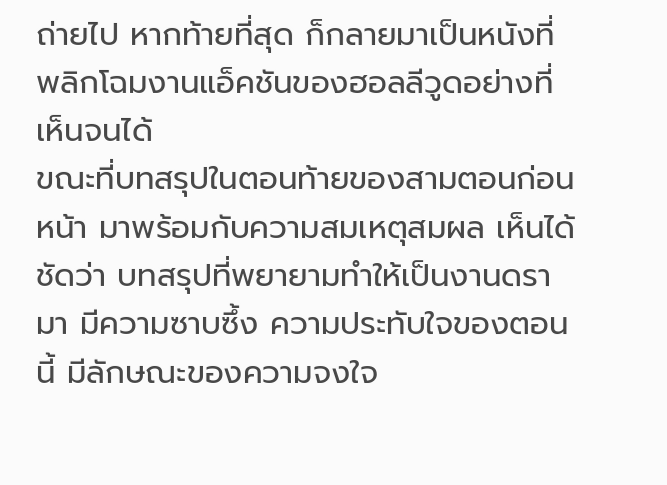ถ่ายไป หากท้ายที่สุด ก็กลายมาเป็นหนังที่พลิกโฉมงานแอ็คชันของฮอลลีวูดอย่างที่เห็นจนได้
ขณะที่บทสรุปในตอนท้ายของสามตอนก่อนหน้า มาพร้อมกับความสมเหตุสมผล เห็นได้ชัดว่า บทสรุปที่พยายามทำให้เป็นงานดรามา มีความซาบซึ้ง ความประทับใจของตอนนี้ มีลักษณะของความจงใจ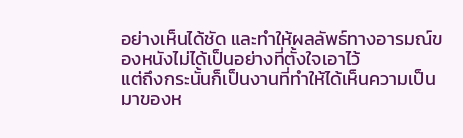อย่างเห็นได้ชัด และทำให้ผลลัพธ์ทางอารมณ์ของหนังไม่ได้เป็นอย่างที่ตั้งใจเอาไว้
แต่ถึงกระนั้นก็เป็นงานที่ทำให้ได้เห็นความเป็นมาของห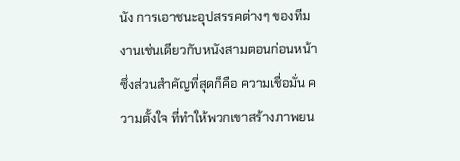นัง การเอาชนะอุปสรรคต่างๆ ของทีมงานเช่นเดียวกับหนังสามตอนก่อนหน้า ซึ่งส่วนสำคัญที่สุดก็คือ ความเชื่อมั่น ความตั้งใจ ที่ทำให้พวกเขาสร้างภาพยน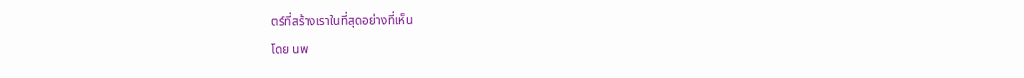ตร์ที่สร้างเราในที่สุดอย่างที่เห็น
โดย นพ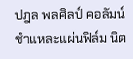ปฎล พลศิลป์ คอลัมน์ ชำแหละแผ่นฟิล์ม นิต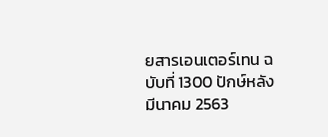ยสารเอนเตอร์เทน ฉบับที่ 1300 ปักษ์หลังมีนาคม 2563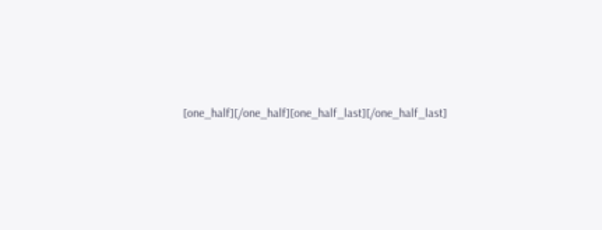[one_half][/one_half][one_half_last][/one_half_last]